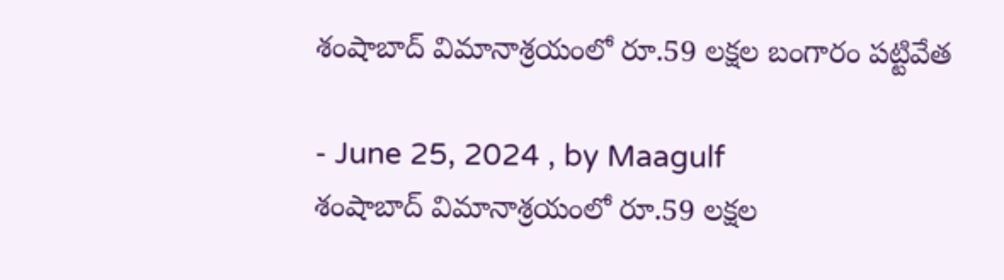శంషాబాద్ విమానాశ్రయంలో రూ.59 లక్షల బంగారం పట్టివేత

- June 25, 2024 , by Maagulf
శంషాబాద్ విమానాశ్రయంలో రూ.59 లక్షల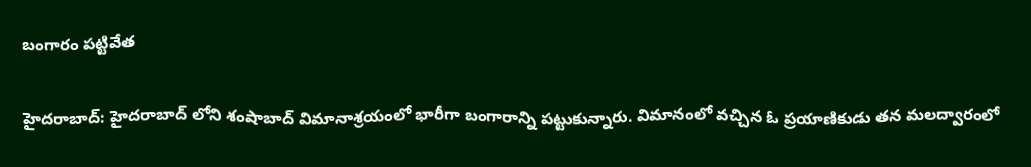బంగారం పట్టివేత

హైదరాబాద్: హైదరాబాద్ లోని శంషాబాద్ విమానాశ్రయంలో భారీగా బంగారాన్ని పట్టుకున్నారు. విమానంలో వచ్చిన ఓ ప్రయాణికుడు తన మలద్వారంలో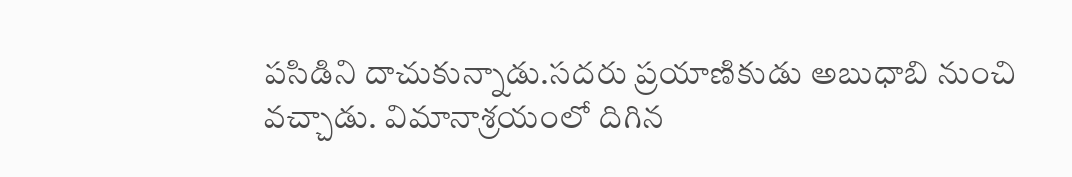పసిడిని దాచుకున్నాడు.సదరు ప్రయాణికుడు అబుధాబి నుంచి వచ్చాడు. విమానాశ్రయంలో దిగిన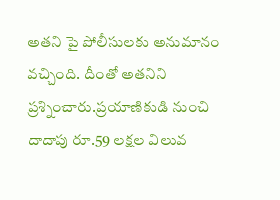అతని పై పోలీసులకు అనుమానం వచ్చింది. దీంతో అతనిని ప్రశ్నించారు.ప్రయాణికుడి నుంచి దాదాపు రూ.59 లక్షల విలువ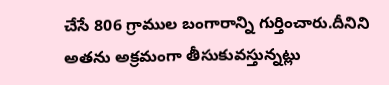చేసే 806 గ్రాముల బంగారాన్ని గుర్తించారు.దీనిని అతను అక్రమంగా తీసుకువస్తున్నట్లు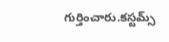గుర్తించారు.కస్టమ్స్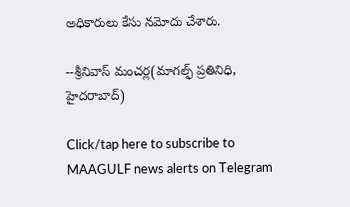అధికారులు కేసు నమోదు చేశారు.

--శ్రీనివాస్ మంచర్ల(మాగల్ఫ్ ప్రతినిధి, హైదరాబాద్)

Click/tap here to subscribe to MAAGULF news alerts on Telegram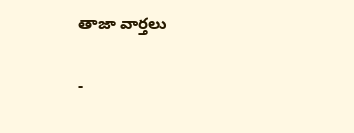తాజా వార్తలు

-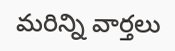మరిన్ని వార్తలు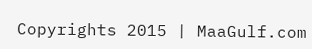Copyrights 2015 | MaaGulf.com